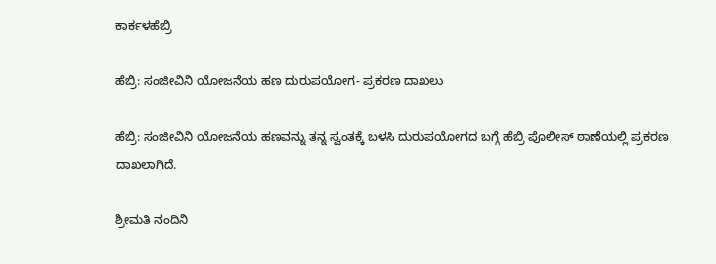ಕಾರ್ಕಳಹೆಬ್ರಿ

ಹೆಬ್ರಿ: ಸಂಜೀವಿನಿ ಯೋಜನೆಯ ಹಣ ದುರುಪಯೋಗ- ಪ್ರಕರಣ ದಾಖಲು

ಹೆಬ್ರಿ: ಸಂಜೀವಿನಿ ಯೋಜನೆಯ ಹಣವನ್ನು ತನ್ನ ಸ್ವಂತಕ್ಕೆ ಬಳಸಿ ದುರುಪಯೋಗದ ಬಗ್ಗೆ ಹೆಬ್ರಿ ಪೊಲೀಸ್ ಠಾಣೆಯಲ್ಲಿ ಪ್ರಕರಣ ದಾಖಲಾಗಿದೆ.

ಶ್ರೀಮತಿ ನಂದಿನಿ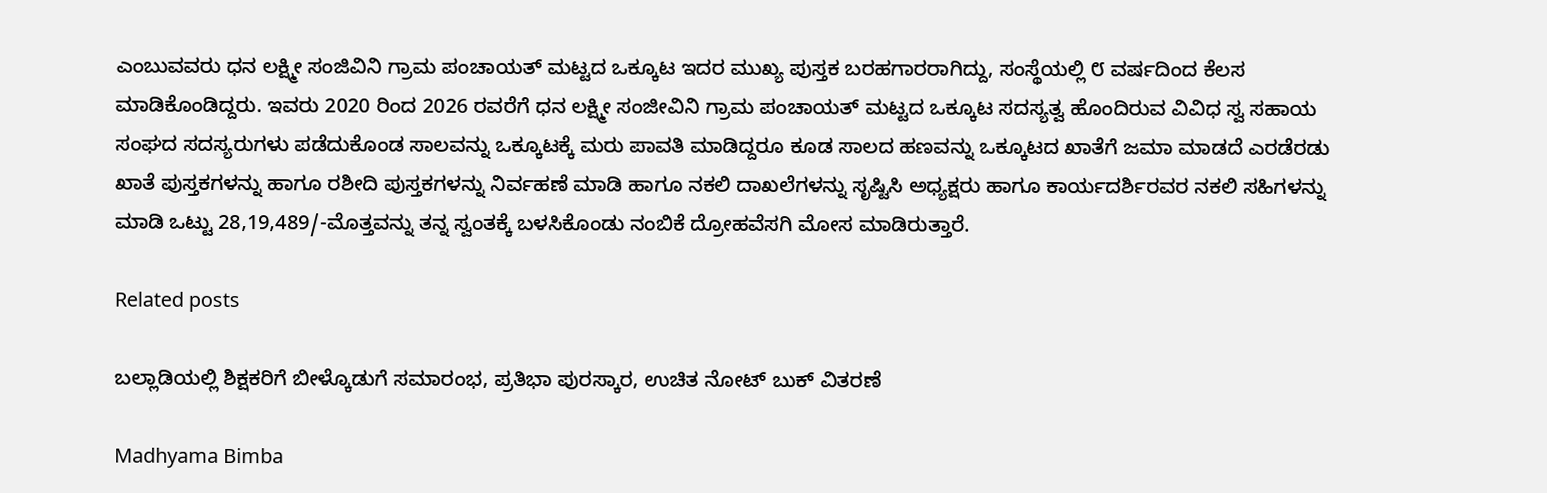ಎಂಬುವವರು ಧನ ಲಕ್ಷ್ಮೀ ಸಂಜಿವಿನಿ ಗ್ರಾಮ ಪಂಚಾಯತ್ ಮಟ್ಟದ ಒಕ್ಕೂಟ ಇದರ ಮುಖ್ಯ ಪುಸ್ತಕ ಬರಹಗಾರರಾಗಿದ್ದು, ಸಂಸ್ಥೆಯಲ್ಲಿ ೮ ವರ್ಷದಿಂದ ಕೆಲಸ ಮಾಡಿಕೊಂಡಿದ್ದರು. ಇವರು 2020 ರಿಂದ 2026 ರವರೆಗೆ ಧನ ಲಕ್ಷ್ಮೀ ಸಂಜೀವಿನಿ ಗ್ರಾಮ ಪಂಚಾಯತ್ ಮಟ್ಟದ ಒಕ್ಕೂಟ ಸದಸ್ಯತ್ವ ಹೊಂದಿರುವ ವಿವಿಧ ಸ್ವ ಸಹಾಯ ಸಂಘದ ಸದಸ್ಯರುಗಳು ಪಡೆದುಕೊಂಡ ಸಾಲವನ್ನು ಒಕ್ಕೂಟಕ್ಕೆ ಮರು ಪಾವತಿ ಮಾಡಿದ್ದರೂ ಕೂಡ ಸಾಲದ ಹಣವನ್ನು ಒಕ್ಕೂಟದ ಖಾತೆಗೆ ಜಮಾ ಮಾಡದೆ ಎರಡೆರಡು ಖಾತೆ ಪುಸ್ತಕಗಳನ್ನು ಹಾಗೂ ರಶೀದಿ ಪುಸ್ತಕಗಳನ್ನು ನಿರ್ವಹಣೆ ಮಾಡಿ ಹಾಗೂ ನಕಲಿ ದಾಖಲೆಗಳನ್ನು ಸೃಷ್ಟಿಸಿ ಅಧ್ಯಕ್ಷರು ಹಾಗೂ ಕಾರ್ಯದರ್ಶಿರವರ ನಕಲಿ ಸಹಿಗಳನ್ನು ಮಾಡಿ ಒಟ್ಟು 28,19,489/-ಮೊತ್ತವನ್ನು ತನ್ನ ಸ್ವಂತಕ್ಕೆ ಬಳಸಿಕೊಂಡು ನಂಬಿಕೆ ದ್ರೋಹವೆಸಗಿ ಮೋಸ ಮಾಡಿರುತ್ತಾರೆ.

Related posts

ಬಲ್ಲಾಡಿಯಲ್ಲಿ ಶಿಕ್ಷಕರಿಗೆ ಬೀಳ್ಕೊಡುಗೆ ಸಮಾರಂಭ, ಪ್ರತಿಭಾ ಪುರಸ್ಕಾರ, ಉಚಿತ ನೋಟ್ ಬುಕ್ ವಿತರಣೆ

Madhyama Bimba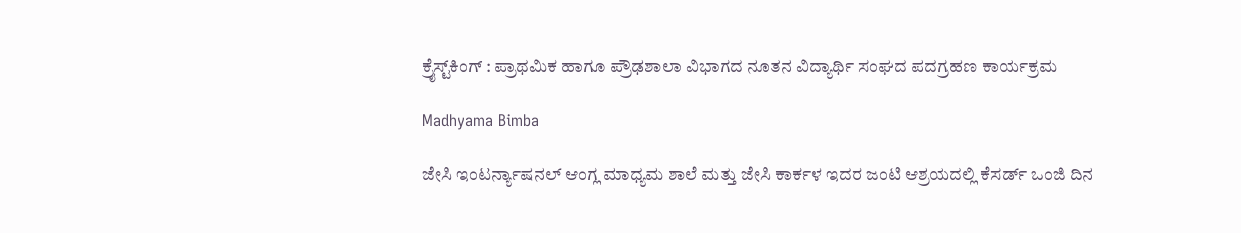ಕ್ರೈಸ್ಟ್‌ಕಿಂಗ್ : ಪ್ರಾಥಮಿಕ ಹಾಗೂ ಪ್ರೌಢಶಾಲಾ ವಿಭಾಗದ ನೂತನ ವಿದ್ಯಾರ್ಥಿ ಸಂಘದ ಪದಗ್ರಹಣ ಕಾರ್ಯಕ್ರಮ

Madhyama Bimba

ಜೇಸಿ ಇಂಟರ್ನ್ಯಾಷನಲ್ ಆಂಗ್ಲ ಮಾಧ್ಯಮ ಶಾಲೆ ಮತ್ತು ಜೇಸಿ ಕಾರ್ಕಳ ಇದರ ಜಂಟಿ ಆಶ್ರಯದಲ್ಲಿ ಕೆಸರ್ಡ್ ಒಂಜಿ ದಿನ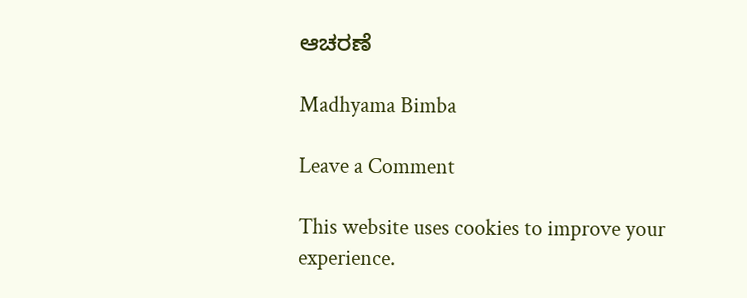ಆಚರಣೆ

Madhyama Bimba

Leave a Comment

This website uses cookies to improve your experience.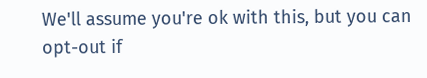We'll assume you're ok with this, but you can opt-out if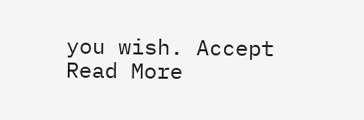you wish. Accept Read More